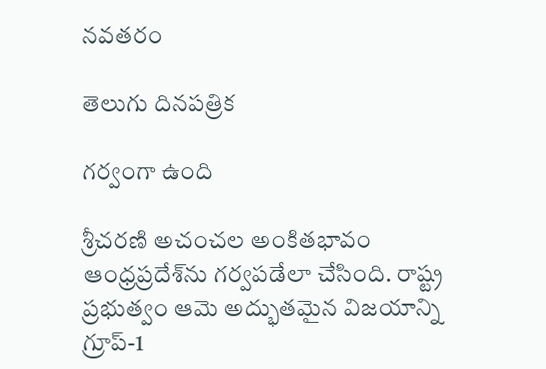నవతరం

తెలుగు దినపత్రిక

గర్వంగా ఉంది

శ్రీచరణి అచంచల అంకితభావం ఆంధ్రప్రదేశ్‌ను గర్వపడేలా చేసింది. రాష్ట్ర ప్రభుత్వం ఆమె అద్భుతమైన విజయాన్ని గ్రూప్-1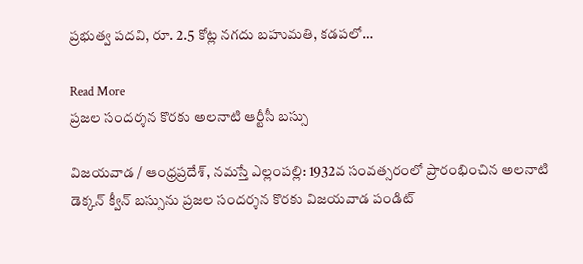ప్రభుత్వ పదవి, రూ. 2.5 కోట్ల నగదు బహుమతి, కడపలో…

Read More
ప్రజల సందర్శన కొరకు అలనాటి ఆర్టీసీ బస్సు

విజయవాడ / ఆంధ్రప్రదేశ్, నమస్తే ఎల్లంపల్లి: 1932వ సంవత్సరంలో ప్రారంభించిన అలనాటి డెక్కన్ క్వీన్ బస్సును ప్రజల సందర్శన కొరకు విజయవాడ పండిట్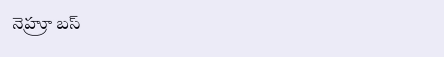నెహ్రూ బస్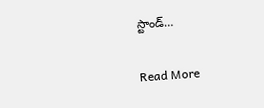స్టాండ్…

Read More